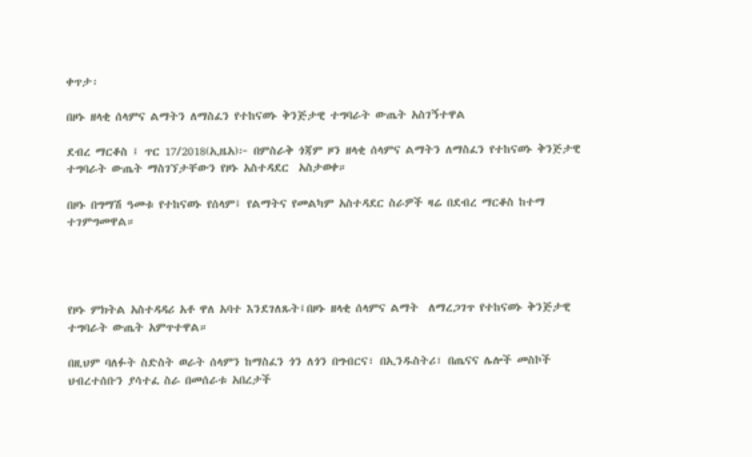ቀጥታ፡

በዞኑ ዘላቂ ሰላምና ልማትን ለማስፈን የተከናወኑ ቅንጅታዊ ተግባራት ውጤት አስገኝተዋል

ደብረ ማርቆስ ፤ ጥር 17/2018(ኢዜአ)፦ በምስራቅ ጎጃም ዞን ዘላቂ ሰላምና ልማትን ለማስፈን የተከናወኑ ቅንጅታዊ ተግባራት ውጤት ማስገኘታቸውን የዞኑ አስተዳደር  አስታወቀ።

በዞኑ በግማሽ ዓመቱ የተከናወኑ የሰላም፤ የልማትና የመልካም አስተዳደር ስራዎች ዛሬ በደብረ ማርቆስ ከተማ ተገምግመዋል።




የዞኑ ምክትል አስተዳዳሪ አቶ ዋለ አባተ እንደገለጹት፤በዞኑ ዘላቂ ሰላምና ልማት  ለማረጋገጥ የተከናወኑ ቅንጅታዊ ተግባራት ውጤት አምጥተዋል።

በዚህም ባለፉት ስድስት ወራት ሰላምን ከማስፈን ጎን ለጎን በግብርና፣ በኢንዱስትሪ፣ በጤናና ሌሎች መስኮች ህብረተሰቡን ያሳተፈ ስራ በመሰራቱ አበረታች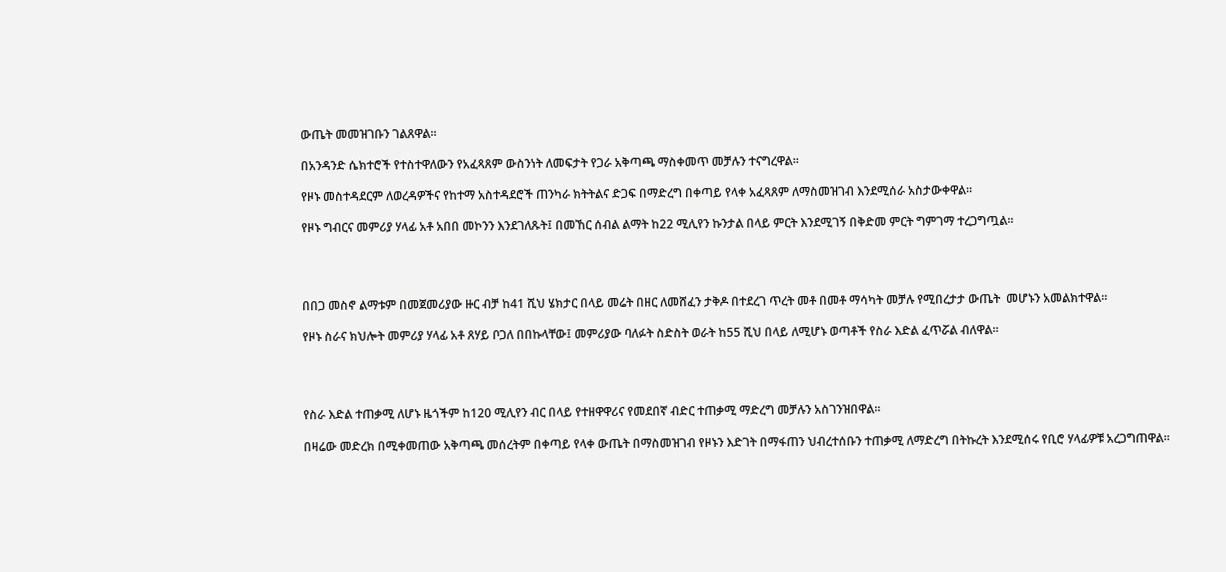ውጤት መመዝገቡን ገልጸዋል።

በአንዳንድ ሴክተሮች የተስተዋለውን የአፈጻጸም ውስንነት ለመፍታት የጋራ አቅጣጫ ማስቀመጥ መቻሉን ተናግረዋል።

የዞኑ መስተዳደርም ለወረዳዎችና የከተማ አስተዳደሮች ጠንካራ ክትትልና ድጋፍ በማድረግ በቀጣይ የላቀ አፈጻጸም ለማስመዝገብ እንደሚሰራ አስታውቀዋል።

የዞኑ ግብርና መምሪያ ሃላፊ አቶ አበበ መኮንን እንደገለጹት፤ በመኸር ሰብል ልማት ከ22 ሚሊየን ኩንታል በላይ ምርት እንደሚገኝ በቅድመ ምርት ግምገማ ተረጋግጧል።




በበጋ መስኖ ልማቱም በመጀመሪያው ዙር ብቻ ከ41 ሺህ ሄክታር በላይ መሬት በዘር ለመሸፈን ታቅዶ በተደረገ ጥረት መቶ በመቶ ማሳካት መቻሉ የሚበረታታ ውጤት  መሆኑን አመልክተዋል።

የዞኑ ስራና ክህሎት መምሪያ ሃላፊ አቶ ጸሃይ ቦጋለ በበኩላቸው፤ መምሪያው ባለፉት ስድስት ወራት ከ55 ሺህ በላይ ለሚሆኑ ወጣቶች የስራ እድል ፈጥሯል ብለዋል።




የስራ እድል ተጠቃሚ ለሆኑ ዜጎችም ከ120 ሚሊየን ብር በላይ የተዘዋዋሪና የመደበኛ ብድር ተጠቃሚ ማድረግ መቻሉን አስገንዝበዋል።

በዛሬው መድረክ በሚቀመጠው አቅጣጫ መሰረትም በቀጣይ የላቀ ውጤት በማስመዝገብ የዞኑን እድገት በማፋጠን ህብረተሰቡን ተጠቃሚ ለማድረግ በትኩረት እንደሚሰሩ የቢሮ ሃላፊዎቹ አረጋግጠዋል።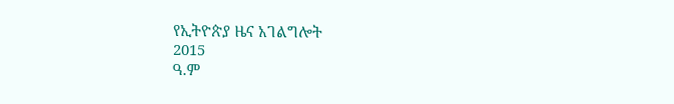የኢትዮጵያ ዜና አገልግሎት
2015
ዓ.ም